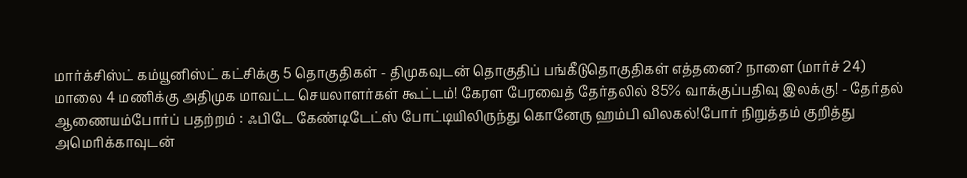மார்க்சிஸ்ட் கம்யூனிஸ்ட் கட்சிக்கு 5 தொகுதிகள் - திமுகவுடன் தொகுதிப் பங்கீடுதொகுதிகள் எத்தனை? நாளை (மார்ச் 24) மாலை 4 மணிக்கு அதிமுக மாவட்ட செயலாளர்கள் கூட்டம்! கேரள பேரவைத் தேர்தலில் 85% வாக்குப்பதிவு இலக்கு! - தேர்தல் ஆணையம்போர்ப் பதற்றம் : ஃபிடே கேண்டிடேட்ஸ் போட்டியிலிருந்து கொனேரு ஹம்பி விலகல்!போர் நிறுத்தம் குறித்து அமெரிக்காவுடன்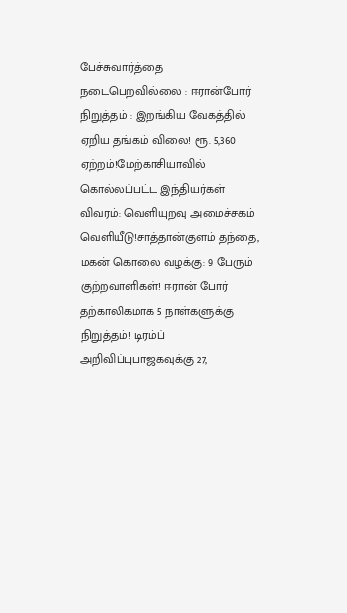பேச்சுவார்த்தை நடைபெறவில்லை : ஈரான்போர் நிறுத்தம் : இறங்கிய வேகத்தில் ஏறிய தங்கம் விலை! ரூ. 5,360 ஏற்றம்!மேற்காசியாவில் கொல்லப்பட்ட இந்தியர்கள் விவரம்: வெளியுறவு அமைச்சகம் வெளியீடு!சாத்தான்குளம் தந்தை, மகன் கொலை வழக்கு: 9 பேரும் குற்றவாளிகள்! ஈரான் போர் தற்காலிகமாக 5 நாள்களுக்கு நிறுத்தம்! டிரம்ப் அறிவிப்புபாஜகவுக்கு 27,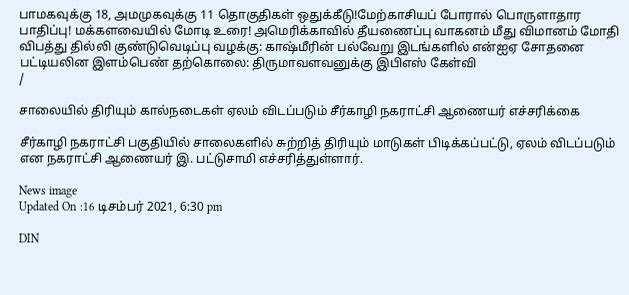பாமகவுக்கு 18, அமமுகவுக்கு 11 தொகுதிகள் ஒதுக்கீடு!மேற்காசியப் போரால் பொருளாதார பாதிப்பு! மக்களவையில் மோடி உரை! அமெரிக்காவில் தீயணைப்பு வாகனம் மீது விமானம் மோதி விபத்து தில்லி குண்டுவெடிப்பு வழக்கு: காஷ்மீரின் பல்வேறு இடங்களில் என்ஐஏ சோதனை பட்டியலின இளம்பெண் தற்கொலை: திருமாவளவனுக்கு இபிஎஸ் கேள்வி
/

சாலையில் திரியும் கால்நடைகள் ஏலம் விடப்படும் சீர்காழி நகராட்சி ஆணையர் எச்சரிக்கை

சீர்காழி நகராட்சி பகுதியில் சாலைகளில் சுற்றித் திரியும் மாடுகள் பிடிக்கப்பட்டு, ஏலம் விடப்படும் என நகராட்சி ஆணையர் இ. பட்டுசாமி எச்சரித்துள்ளார்.

News image
Updated On :16 டிசம்பர் 2021, 6:30 pm

DIN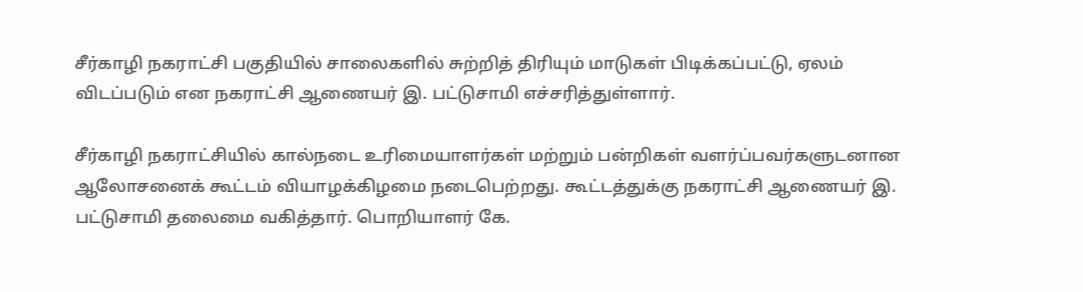சீர்காழி நகராட்சி பகுதியில் சாலைகளில் சுற்றித் திரியும் மாடுகள் பிடிக்கப்பட்டு, ஏலம் விடப்படும் என நகராட்சி ஆணையர் இ. பட்டுசாமி எச்சரித்துள்ளார்.

சீர்காழி நகராட்சியில் கால்நடை உரிமையாளர்கள் மற்றும் பன்றிகள் வளர்ப்பவர்களுடனான ஆலோசனைக் கூட்டம் வியாழக்கிழமை நடைபெற்றது. கூட்டத்துக்கு நகராட்சி ஆணையர் இ. பட்டுசாமி தலைமை வகித்தார். பொறியாளர் கே.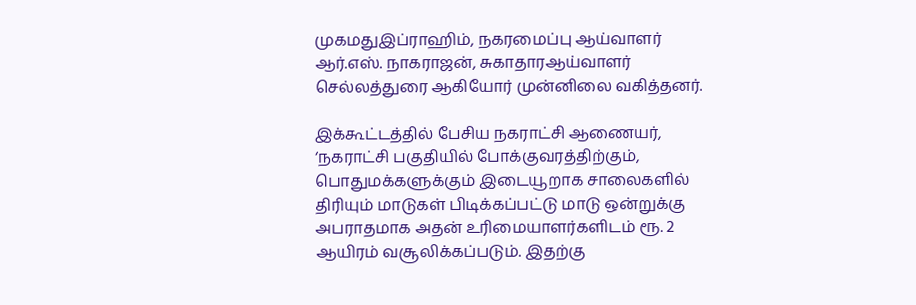முகமதுஇப்ராஹிம், நகரமைப்பு ஆய்வாளர் ஆர்.எஸ். நாகராஜன், சுகாதாரஆய்வாளர் செல்லத்துரை ஆகியோர் முன்னிலை வகித்தனர்.

இக்கூட்டத்தில் பேசிய நகராட்சி ஆணையர், ‘நகராட்சி பகுதியில் போக்குவரத்திற்கும், பொதுமக்களுக்கும் இடையூறாக சாலைகளில் திரியும் மாடுகள் பிடிக்கப்பட்டு மாடு ஒன்றுக்கு அபராதமாக அதன் உரிமையாளர்களிடம் ரூ. 2 ஆயிரம் வசூலிக்கப்படும். இதற்கு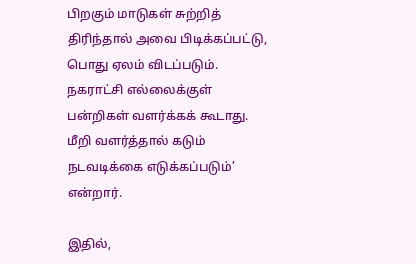பிறகும் மாடுகள் சுற்றித் திரிந்தால் அவை பிடிக்கப்பட்டு, பொது ஏலம் விடப்படும். நகராட்சி எல்லைக்குள் பன்றிகள் வளர்க்கக் கூடாது. மீறி வளர்த்தால் கடும் நடவடிக்கை எடுக்கப்படும்’ என்றார்.

இதில்,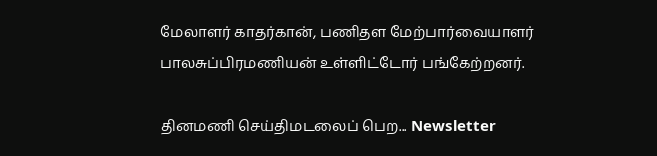மேலாளர் காதர்கான், பணிதள மேற்பார்வையாளர் பாலசுப்பிரமணியன் உள்ளிட்டோர் பங்கேற்றனர்.

தினமணி செய்திமடலைப் பெற... Newsletter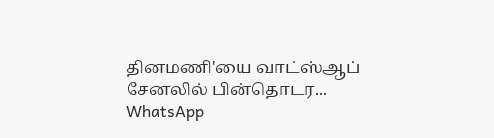தினமணி'யை வாட்ஸ்ஆப் சேனலில் பின்தொடர... WhatsApp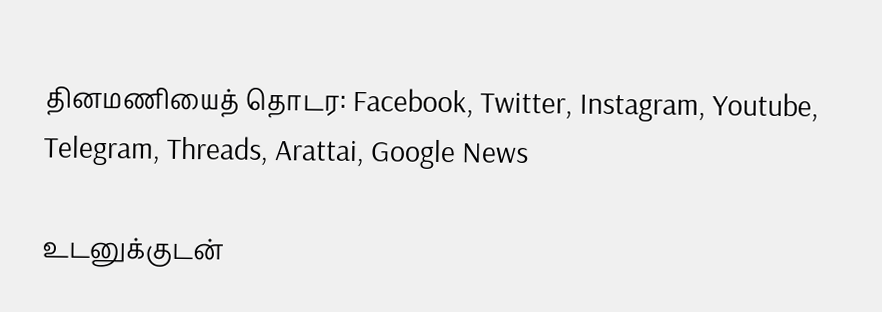தினமணியைத் தொடர: Facebook, Twitter, Instagram, Youtube, Telegram, Threads, Arattai, Google News

உடனுக்குடன்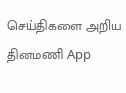செய்திகளை அறிய தினமணி App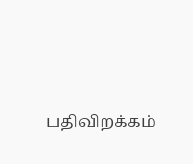பதிவிறக்கம்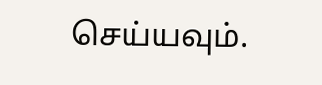செய்யவும்.